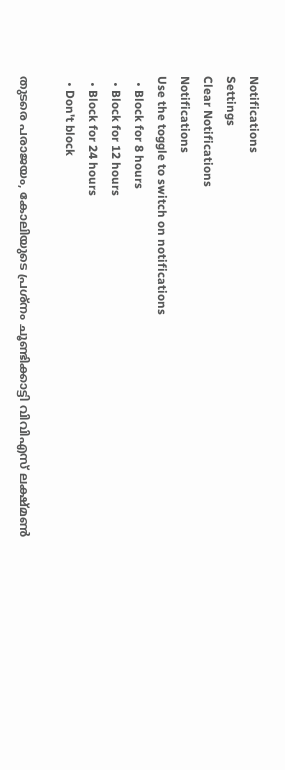Notifications
Settings
Clear Notifications
Notifications
Use the toggle to switch on notifications
  • Block for 8 hours
  • Block for 12 hours
  • Block for 24 hours
  • Don't block

തുടരെ പരാജയം, കോലിയുടെ പ്രശ്‌നം ചൂണ്ടിക്കാട്ടി വിവിഎസ് ലക്ഷ്മണ്‍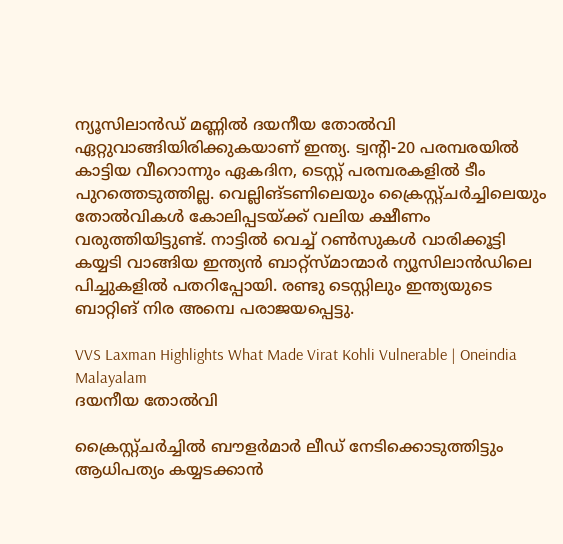ന്യൂസിലാന്‍ഡ് മണ്ണില്‍ ദയനീയ തോല്‍വി ഏറ്റുവാങ്ങിയിരിക്കുകയാണ് ഇന്ത്യ. ട്വന്റി-20 പരമ്പരയില്‍ കാട്ടിയ വീറൊന്നും ഏകദിന, ടെസ്റ്റ് പരമ്പരകളില്‍ ടീം പുറത്തെടുത്തില്ല. വെല്ലിങ്ടണിലെയും ക്രൈസ്റ്റ്ചര്‍ച്ചിലെയും തോല്‍വികള്‍ കോലിപ്പടയ്ക്ക് വലിയ ക്ഷീണം വരുത്തിയിട്ടുണ്ട്. നാട്ടില്‍ വെച്ച് റണ്‍സുകള്‍ വാരിക്കൂട്ടി കയ്യടി വാങ്ങിയ ഇന്ത്യന്‍ ബാറ്റ്‌സ്മാന്മാര്‍ ന്യൂസിലാന്‍ഡിലെ പിച്ചുകളില്‍ പതറിപ്പോയി. രണ്ടു ടെസ്റ്റിലും ഇന്ത്യയുടെ ബാറ്റിങ് നിര അമ്പെ പരാജയപ്പെട്ടു.

VVS Laxman Highlights What Made Virat Kohli Vulnerable | Oneindia Malayalam
ദയനീയ തോൽവി

ക്രൈസ്റ്റ്ചര്‍ച്ചില്‍ ബൗളര്‍മാര്‍ ലീഡ് നേടിക്കൊടുത്തിട്ടും ആധിപത്യം കയ്യടക്കാന്‍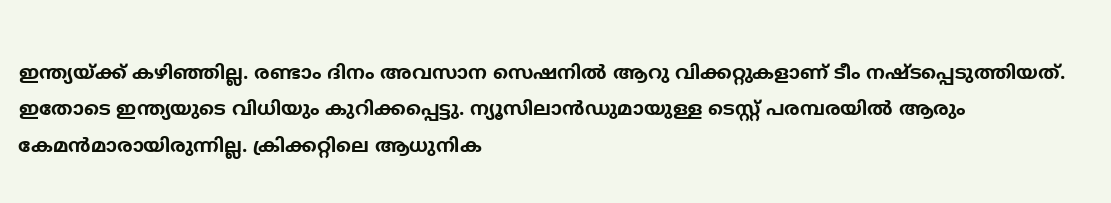ഇന്ത്യയ്ക്ക് കഴിഞ്ഞില്ല. രണ്ടാം ദിനം അവസാന സെഷനില്‍ ആറു വിക്കറ്റുകളാണ് ടീം നഷ്ടപ്പെടുത്തിയത്. ഇതോടെ ഇന്ത്യയുടെ വിധിയും കുറിക്കപ്പെട്ടു. ന്യൂസിലാന്‍ഡുമായുള്ള ടെസ്റ്റ് പരമ്പരയില്‍ ആരും കേമന്‍മാരായിരുന്നില്ല. ക്രിക്കറ്റിലെ ആധുനിക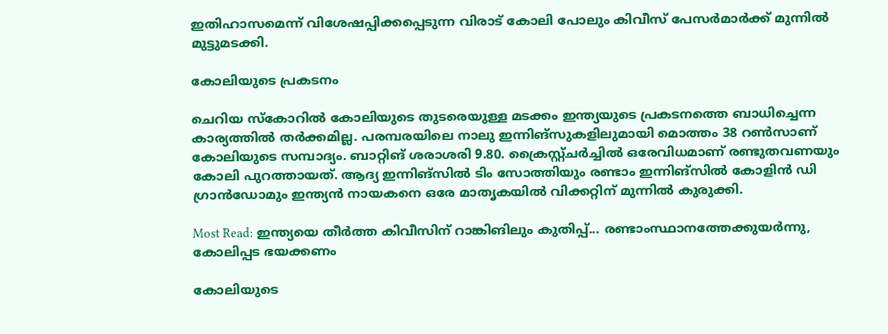ഇതിഹാസമെന്ന് വിശേഷപ്പിക്കപ്പെടുന്ന വിരാട് കോലി പോലും കിവീസ് പേസര്‍മാര്‍ക്ക് മുന്നില്‍ മുട്ടുമടക്കി.

കോലിയുടെ പ്രകടനം

ചെറിയ സ്‌കോറില്‍ കോലിയുടെ തുടരെയുള്ള മടക്കം ഇന്ത്യയുടെ പ്രകടനത്തെ ബാധിച്ചെന്ന കാര്യത്തില്‍ തര്‍ക്കമില്ല. പരമ്പരയിലെ നാലു ഇന്നിങ്‌സുകളിലുമായി മൊത്തം 38 റണ്‍സാണ് കോലിയുടെ സമ്പാദ്യം. ബാറ്റിങ് ശരാശരി 9.80. ക്രൈസ്റ്റ്ചര്‍ച്ചില്‍ ഒരേവിധമാണ് രണ്ടുതവണയും കോലി പുറത്തായത്. ആദ്യ ഇന്നിങ്‌സില്‍ ടിം സോത്തിയും രണ്ടാം ഇന്നിങ്‌സില്‍ കോളിന്‍ ഡി ഗ്രാന്‍ഡോമും ഇന്ത്യന്‍ നായകനെ ഒരേ മാതൃകയില്‍ വിക്കറ്റിന് മുന്നില്‍ കുരുക്കി.

Most Read: ഇന്ത്യയെ തീര്‍ത്ത കിവീസിന് റാങ്കിങിലും കുതിപ്പ്... രണ്ടാംസ്ഥാനത്തേക്കുയര്‍ന്നു, കോലിപ്പട ഭയക്കണം

കോലിയുടെ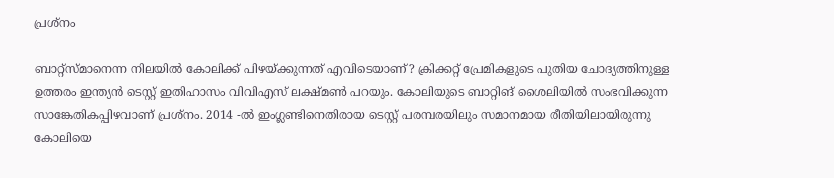പ്രശ്നം

ബാറ്റ്‌സ്മാനെന്ന നിലയില്‍ കോലിക്ക് പിഴയ്ക്കുന്നത് എവിടെയാണ്? ക്രിക്കറ്റ് പ്രേമികളുടെ പുതിയ ചോദ്യത്തിനുള്ള ഉത്തരം ഇന്ത്യന്‍ ടെസ്റ്റ് ഇതിഹാസം വിവിഎസ് ലക്ഷ്മണ്‍ പറയും. കോലിയുടെ ബാറ്റിങ് ശൈലിയില്‍ സംഭവിക്കുന്ന സാങ്കേതികപ്പിഴവാണ് പ്രശ്‌നം. 2014 -ല്‍ ഇംഗ്ലണ്ടിനെതിരായ ടെസ്റ്റ് പരമ്പരയിലും സമാനമായ രീതിയിലായിരുന്നു കോലിയെ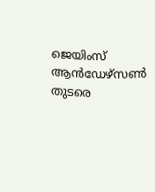ജെയിംസ് ആന്‍ഡേഴ്‌സണ്‍ തുടരെ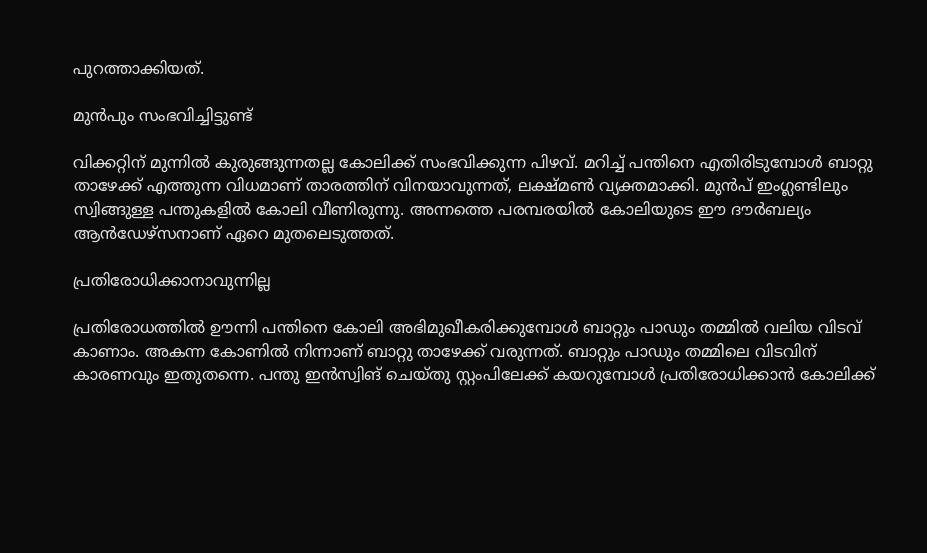പുറത്താക്കിയത്.

മുൻപും സംഭവിച്ചിട്ടുണ്ട്

വിക്കറ്റിന് മുന്നില്‍ കുരുങ്ങുന്നതല്ല കോലിക്ക് സംഭവിക്കുന്ന പിഴവ്. മറിച്ച് പന്തിനെ എതിരിടുമ്പോള്‍ ബാറ്റു താഴേക്ക് എത്തുന്ന വിധമാണ് താരത്തിന് വിനയാവുന്നത്, ലക്ഷ്മണ്‍ വ്യക്തമാക്കി. മുന്‍പ് ഇംഗ്ലണ്ടിലും സ്വിങ്ങുള്ള പന്തുകളില്‍ കോലി വീണിരുന്നു. അന്നത്തെ പരമ്പരയില്‍ കോലിയുടെ ഈ ദൗര്‍ബല്യം ആന്‍ഡേഴ്‌സനാണ് ഏറെ മുതലെടുത്തത്.

പ്രതിരോധിക്കാനാവുന്നില്ല

പ്രതിരോധത്തില്‍ ഊന്നി പന്തിനെ കോലി അഭിമുഖീകരിക്കുമ്പോള്‍ ബാറ്റും പാഡും തമ്മില്‍ വലിയ വിടവ് കാണാം. അകന്ന കോണില്‍ നിന്നാണ് ബാറ്റു താഴേക്ക് വരുന്നത്. ബാറ്റും പാഡും തമ്മിലെ വിടവിന് കാരണവും ഇതുതന്നെ. പന്തു ഇന്‍സ്വിങ് ചെയ്തു സ്റ്റംപിലേക്ക് കയറുമ്പോള്‍ പ്രതിരോധിക്കാന്‍ കോലിക്ക്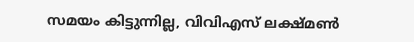സമയം കിട്ടുന്നില്ല, വിവിഎസ് ലക്ഷ്മണ്‍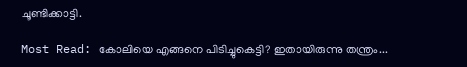ചൂണ്ടിക്കാട്ടി.

Most Read: കോലിയെ എങ്ങനെ പിടിച്ചുകെട്ടി? ഇതായിരുന്നു തന്ത്രം...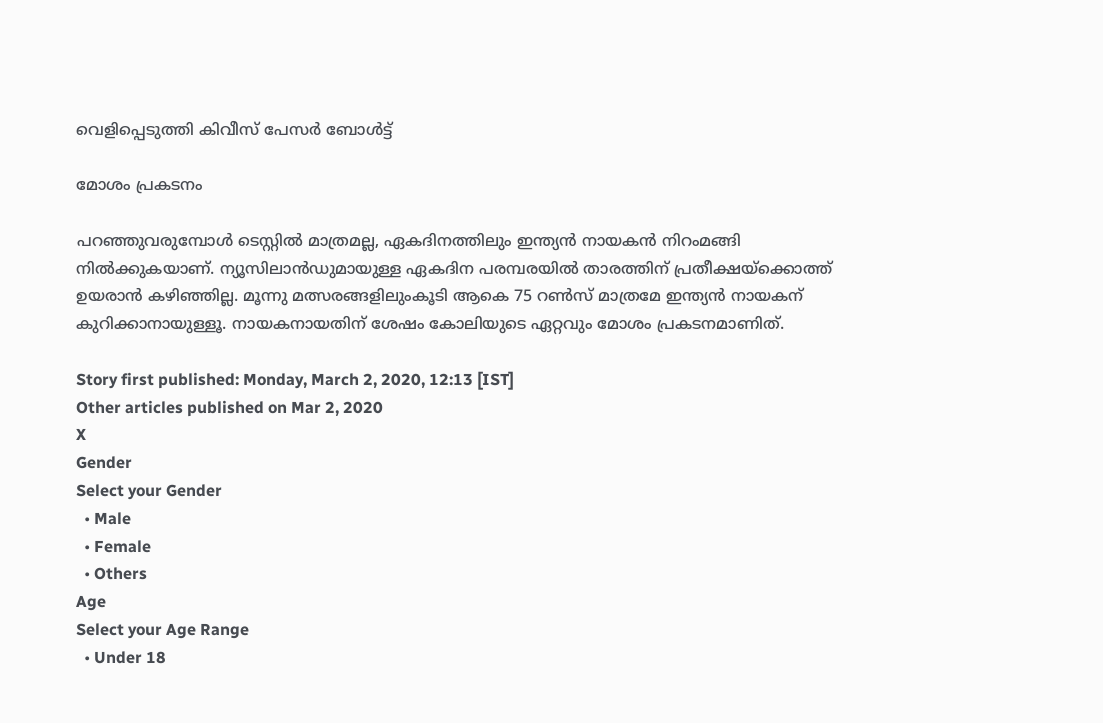വെളിപ്പെടുത്തി കിവീസ് പേസര്‍ ബോള്‍ട്ട്

മോശം പ്രകടനം

പറഞ്ഞുവരുമ്പോള്‍ ടെസ്റ്റില്‍ മാത്രമല്ല, ഏകദിനത്തിലും ഇന്ത്യന്‍ നായകന്‍ നിറംമങ്ങി നില്‍ക്കുകയാണ്. ന്യൂസിലാന്‍ഡുമായുള്ള ഏകദിന പരമ്പരയില്‍ താരത്തിന് പ്രതീക്ഷയ്‌ക്കൊത്ത് ഉയരാന്‍ കഴിഞ്ഞില്ല. മൂന്നു മത്സരങ്ങളിലുംകൂടി ആകെ 75 റണ്‍സ് മാത്രമേ ഇന്ത്യന്‍ നായകന് കുറിക്കാനായുള്ളൂ. നായകനായതിന് ശേഷം കോലിയുടെ ഏറ്റവും മോശം പ്രകടനമാണിത്.

Story first published: Monday, March 2, 2020, 12:13 [IST]
Other articles published on Mar 2, 2020
X
Gender
Select your Gender
  • Male
  • Female
  • Others
Age
Select your Age Range
  • Under 18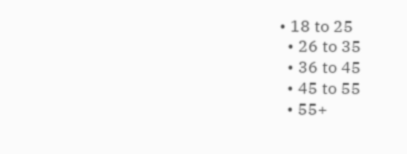• 18 to 25
  • 26 to 35
  • 36 to 45
  • 45 to 55
  • 55+